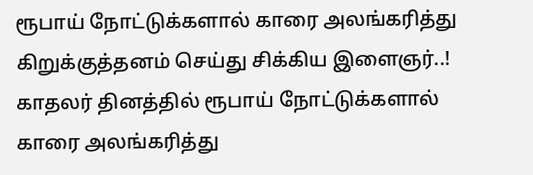ரூபாய் நோட்டுக்களால் காரை அலங்கரித்து கிறுக்குத்தனம் செய்து சிக்கிய இளைஞர்..!
காதலர் தினத்தில் ரூபாய் நோட்டுக்களால் காரை அலங்கரித்து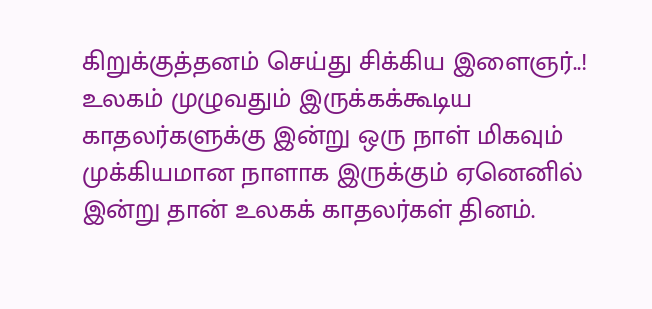கிறுக்குத்தனம் செய்து சிக்கிய இளைஞர்..!
உலகம் முழுவதும் இருக்கக்கூடிய காதலர்களுக்கு இன்று ஒரு நாள் மிகவும் முக்கியமான நாளாக இருக்கும் ஏனெனில் இன்று தான் உலகக் காதலர்கள் தினம்.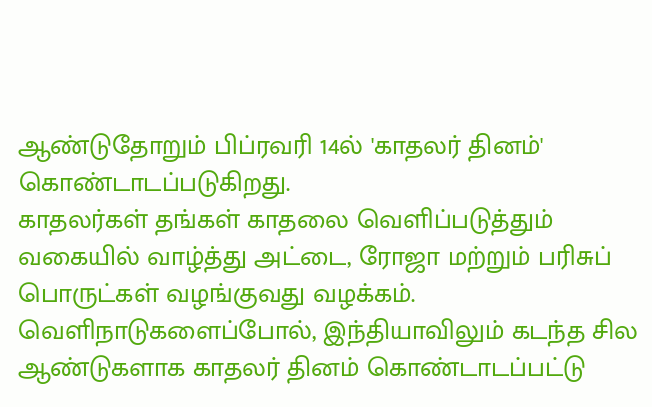ஆண்டுதோறும் பிப்ரவரி 14ல் 'காதலர் தினம்' கொண்டாடப்படுகிறது.
காதலர்கள் தங்கள் காதலை வெளிப்படுத்தும் வகையில் வாழ்த்து அட்டை, ரோஜா மற்றும் பரிசுப் பொருட்கள் வழங்குவது வழக்கம். வெளிநாடுகளைப்போல், இந்தியாவிலும் கடந்த சில ஆண்டுகளாக காதலர் தினம் கொண்டாடப்பட்டு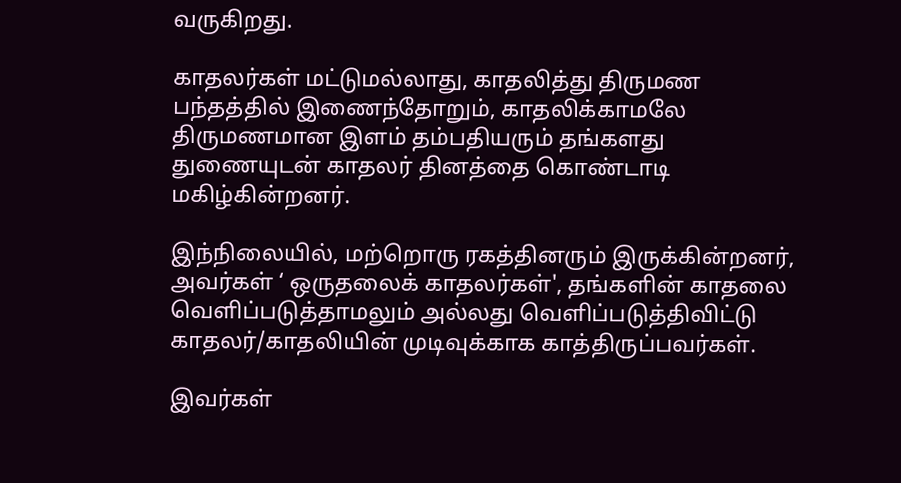வருகிறது.

காதலர்கள் மட்டுமல்லாது, காதலித்து திருமண பந்தத்தில் இணைந்தோறும், காதலிக்காமலே திருமணமான இளம் தம்பதியரும் தங்களது துணையுடன் காதலர் தினத்தை கொண்டாடி மகிழ்கின்றனர்.

இந்நிலையில், மற்றொரு ரகத்தினரும் இருக்கின்றனர், அவர்கள் ‘ ஒருதலைக் காதலர்கள்', தங்களின் காதலை வெளிப்படுத்தாமலும் அல்லது வெளிப்படுத்திவிட்டு காதலர்/காதலியின் முடிவுக்காக காத்திருப்பவர்கள்.

இவர்கள்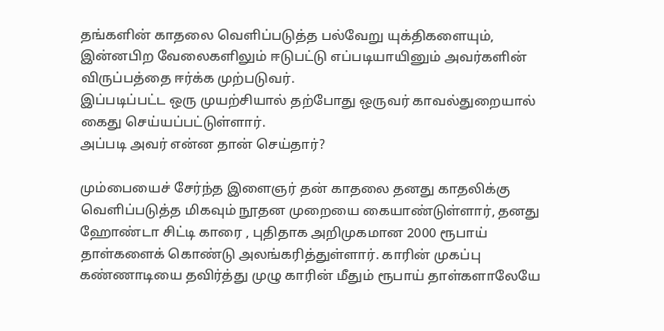தங்களின் காதலை வெளிப்படுத்த பல்வேறு யுக்திகளையும், இன்னபிற வேலைகளிலும் ஈடுபட்டு எப்படியாயினும் அவர்களின் விருப்பத்தை ஈர்க்க முற்படுவர்.
இப்படிப்பட்ட ஒரு முயற்சியால் தற்போது ஒருவர் காவல்துறையால் கைது செய்யப்பட்டுள்ளார்.
அப்படி அவர் என்ன தான் செய்தார்?

மும்பையைச் சேர்ந்த இளைஞர் தன் காதலை தனது காதலிக்கு வெளிப்படுத்த மிகவும் நூதன முறையை கையாண்டுள்ளார், தனது ஹோண்டா சிட்டி காரை , புதிதாக அறிமுகமான 2000 ரூபாய் தாள்களைக் கொண்டு அலங்கரித்துள்ளார். காரின் முகப்பு கண்ணாடியை தவிர்த்து முழு காரின் மீதும் ரூபாய் தாள்களாலேயே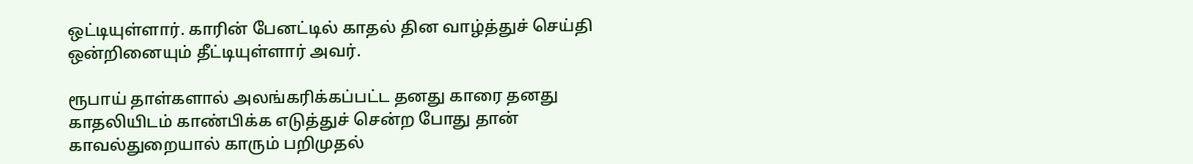ஒட்டியுள்ளார். காரின் பேனட்டில் காதல் தின வாழ்த்துச் செய்தி ஒன்றினையும் தீட்டியுள்ளார் அவர்.

ரூபாய் தாள்களால் அலங்கரிக்கப்பட்ட தனது காரை தனது காதலியிடம் காண்பிக்க எடுத்துச் சென்ற போது தான் காவல்துறையால் காரும் பறிமுதல்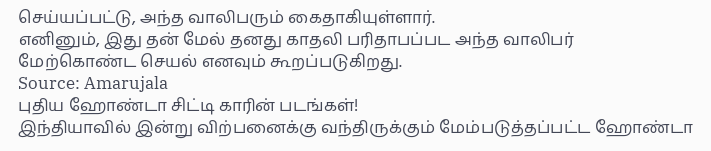செய்யப்பட்டு, அந்த வாலிபரும் கைதாகியுள்ளார்.
எனினும், இது தன் மேல் தனது காதலி பரிதாபப்பட அந்த வாலிபர் மேற்கொண்ட செயல் எனவும் கூறப்படுகிறது.
Source: Amarujala
புதிய ஹோண்டா சிட்டி காரின் படங்கள்!
இந்தியாவில் இன்று விற்பனைக்கு வந்திருக்கும் மேம்படுத்தப்பட்ட ஹோண்டா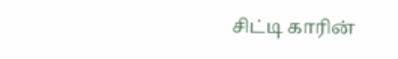சிட்டி காரின்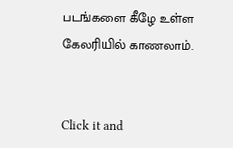படங்களை கீழே உள்ள கேலரியில் காணலாம்.


Click it and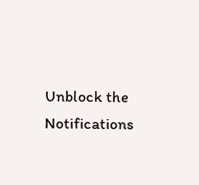Unblock the Notifications